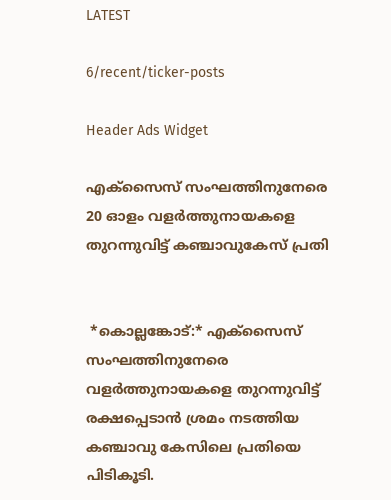LATEST

6/recent/ticker-posts

Header Ads Widget

എക്സൈസ് സംഘത്തിനുനേരെ 20 ഓളം വളർത്തുനായകളെ തുറന്നുവിട്ട് കഞ്ചാവുകേസ് പ്രതി


 *കൊല്ലങ്കോട്:* എക്സൈസ് സംഘത്തിനുനേരെ വളർത്തുനായകളെ തുറന്നുവിട്ട് രക്ഷപ്പെടാൻ ശ്രമം നടത്തിയ കഞ്ചാവു കേസിലെ പ്രതിയെ പിടികൂടി.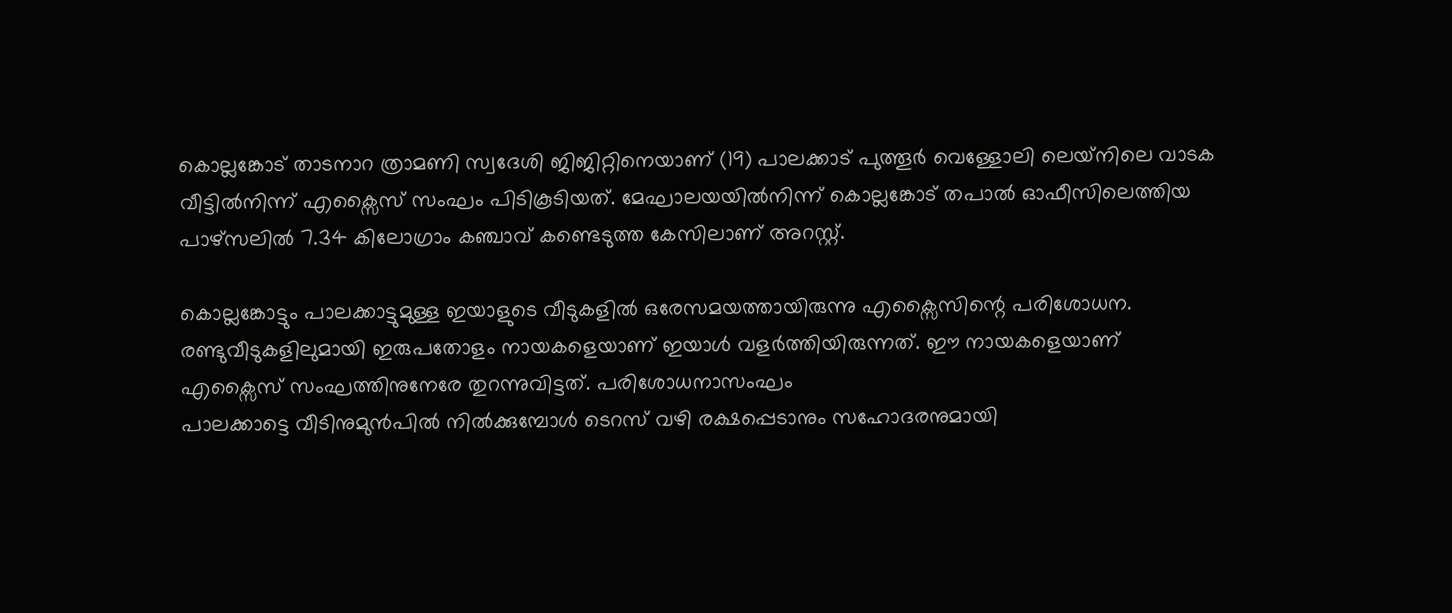കൊല്ലങ്കോട് താടനാറ ത്രാമണി സ്വദേശി ജിജിറ്റിനെയാണ് (19) പാലക്കാട് പുത്തൂർ വെള്ളോലി ലെയ്‌നിലെ വാടക വീട്ടിൽനിന്ന് എക്സൈസ് സംഘം പിടികൂടിയത്. മേഘാലയയിൽനിന്ന് കൊല്ലങ്കോട് തപാൽ ഓഫീസിലെത്തിയ പാഴ്സ‌ലിൽ 7.34 കിലോഗ്രാം കഞ്ചാവ് കണ്ടെടുത്ത കേസിലാണ് അറസ്റ്റ്.

കൊല്ലങ്കോട്ടും പാലക്കാട്ടുമുള്ള ഇയാളുടെ വീടുകളിൽ ഒരേസമയത്തായിരുന്നു എക്സൈസിന്റെ പരിശോധന. രണ്ടുവീടുകളിലുമായി ഇരുപതോളം നായകളെയാണ് ഇയാൾ വളർത്തിയിരുന്നത്. ഈ നായകളെയാണ് എക്സൈസ് സംഘത്തിനുനേരേ തുറന്നുവിട്ടത്. പരിശോധനാസംഘം
പാലക്കാട്ടെ വീടിനുമുൻപിൽ നിൽക്കുമ്പോൾ ടെറസ് വഴി രക്ഷപ്പെടാനും സഹോദരനുമായി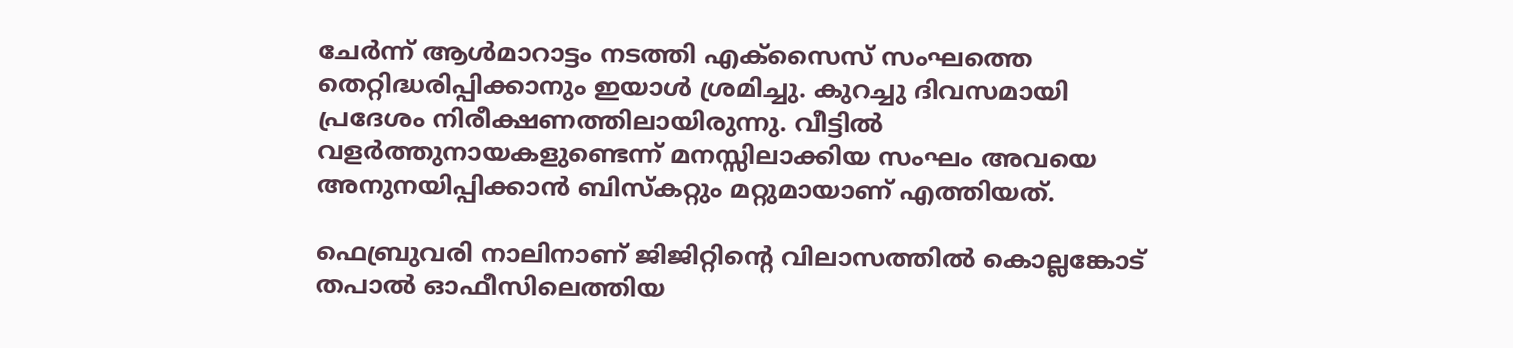ചേർന്ന് ആൾമാറാട്ടം നടത്തി എക്സൈസ് സംഘത്തെ തെറ്റിദ്ധരിപ്പിക്കാനും ഇയാൾ ശ്രമിച്ചു. കുറച്ചു ദിവസമായി പ്രദേശം നിരീക്ഷണത്തിലായിരുന്നു. വീട്ടിൽ വളർത്തുനായകളുണ്ടെന്ന് മനസ്സിലാക്കിയ സംഘം അവയെ അനുനയിപ്പിക്കാൻ ബിസ്കറ്റും മറ്റുമായാണ് എത്തിയത്.

ഫെബ്രുവരി നാലിനാണ് ജിജിറ്റിന്റെ വിലാസത്തിൽ കൊല്ലങ്കോട് തപാൽ ഓഫീസിലെത്തിയ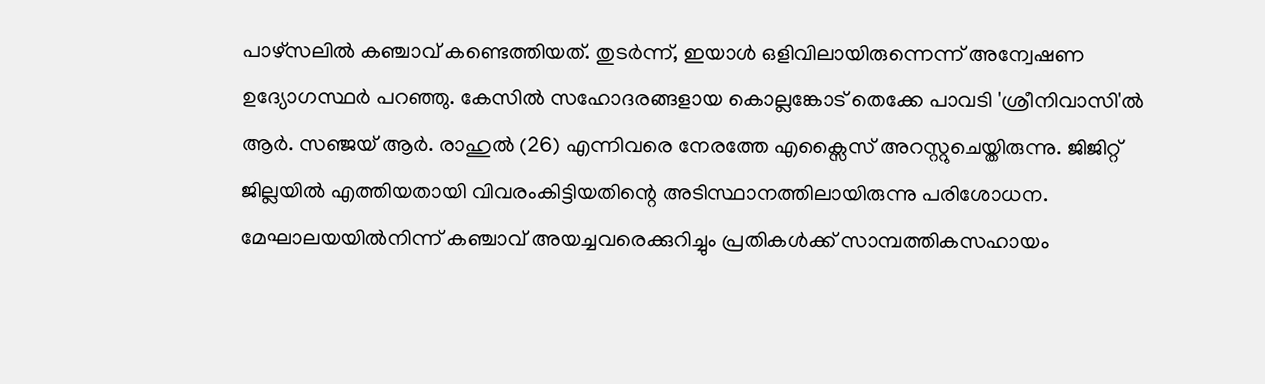പാഴ്‌സലിൽ കഞ്ചാവ് കണ്ടെത്തിയത്. തുടർന്ന്, ഇയാൾ ഒളിവിലായിരുന്നെന്ന് അന്വേഷണ ഉദ്യോഗസ്ഥർ പറഞ്ഞു. കേസിൽ സഹോദരങ്ങളായ കൊല്ലങ്കോട് തെക്കേ പാവടി 'ശ്രീനിവാസി'ൽ ആർ. സഞ്ജയ് ആർ. രാഹുൽ (26) എന്നിവരെ നേരത്തേ എക്സൈസ് അറസ്റ്റുചെയ്തിരുന്നു. ജിജിറ്റ് ജില്ലയിൽ എത്തിയതായി വിവരംകിട്ടിയതിന്റെ അടിസ്ഥാനത്തിലായിരുന്നു പരിശോധന.
മേഘാലയയിൽനിന്ന് കഞ്ചാവ് അയച്ചവരെക്കുറിച്ചും പ്രതികൾക്ക് സാമ്പത്തികസഹായം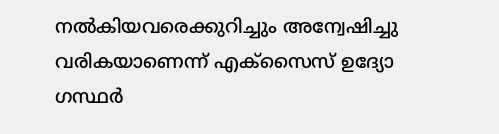നൽകിയവരെക്കുറിച്ചും അന്വേഷിച്ചു വരികയാണെന്ന് എക്സൈസ് ഉദ്യോ ഗസ്ഥർ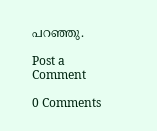പറഞ്ഞു.

Post a Comment

0 Comments